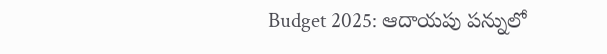Budget 2025: ఆదాయపు పన్నులో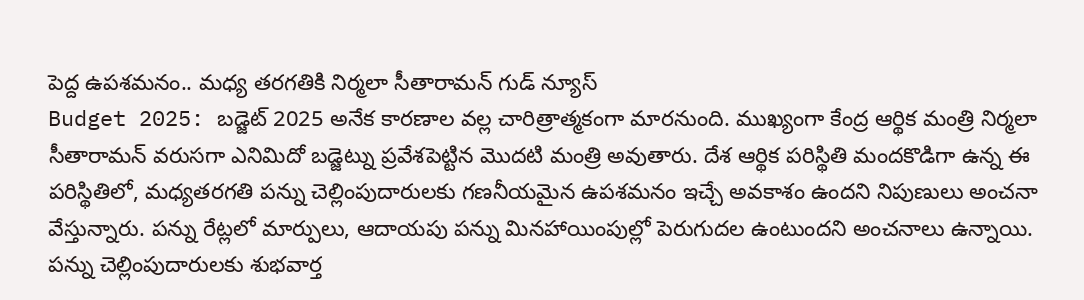పెద్ద ఉపశమనం.. మధ్య తరగతికి నిర్మలా సీతారామన్ గుడ్ న్యూస్
Budget 2025: బడ్జెట్ 2025 అనేక కారణాల వల్ల చారిత్రాత్మకంగా మారనుంది. ముఖ్యంగా కేంద్ర ఆర్థిక మంత్రి నిర్మలా సీతారామన్ వరుసగా ఎనిమిదో బడ్జెట్ను ప్రవేశపెట్టిన మొదటి మంత్రి అవుతారు. దేశ ఆర్థిక పరిస్థితి మందకొడిగా ఉన్న ఈ పరిస్థితిలో, మధ్యతరగతి పన్ను చెల్లింపుదారులకు గణనీయమైన ఉపశమనం ఇచ్చే అవకాశం ఉందని నిపుణులు అంచనా వేస్తున్నారు. పన్ను రేట్లలో మార్పులు, ఆదాయపు పన్ను మినహాయింపుల్లో పెరుగుదల ఉంటుందని అంచనాలు ఉన్నాయి.
పన్ను చెల్లింపుదారులకు శుభవార్త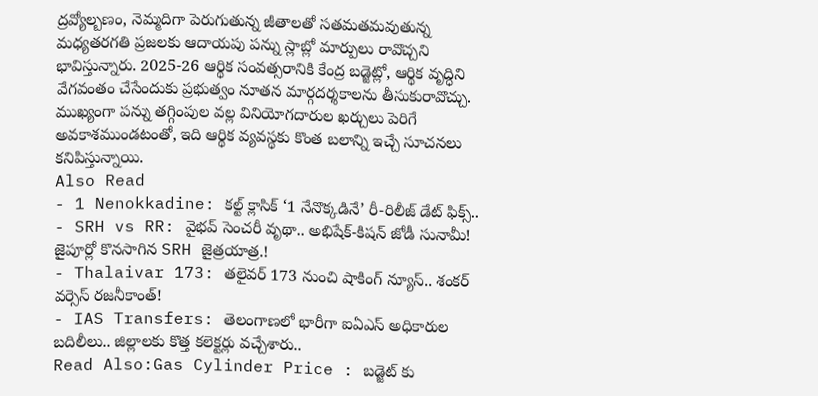ద్రవ్యోల్బణం, నెమ్మదిగా పెరుగుతున్న జీతాలతో సతమతమవుతున్న మధ్యతరగతి ప్రజలకు ఆదాయపు పన్ను స్లాబ్లో మార్పులు రావొచ్చని భావిస్తున్నారు. 2025-26 ఆర్థిక సంవత్సరానికి కేంద్ర బడ్జెట్లో, ఆర్థిక వృద్ధిని వేగవంతం చేసేందుకు ప్రభుత్వం నూతన మార్గదర్శకాలను తీసుకురావొచ్చు. ముఖ్యంగా పన్ను తగ్గింపుల వల్ల వినియోగదారుల ఖర్చులు పెరిగే అవకాశముండటంతో, ఇది ఆర్థిక వ్యవస్థకు కొంత బలాన్ని ఇచ్చే సూచనలు కనిపిస్తున్నాయి.
Also Read
- 1 Nenokkadine: కల్ట్ క్లాసిక్ ‘1 నేనొక్కడినే’ రీ-రిలీజ్ డేట్ ఫిక్స్..
- SRH vs RR: వైభవ్ సెంచరీ వృథా.. అభిషేక్-కిషన్ జోడీ సునామీ! జైపూర్లో కొనసాగిన SRH జైత్రయాత్ర.!
- Thalaivar 173: తలైవర్ 173 నుంచి షాకింగ్ న్యూస్.. శంకర్ వర్సెస్ రజనీకాంత్!
- IAS Transfers: తెలంగాణలో భారీగా ఐఏఎస్ అధికారుల బదిలీలు.. జిల్లాలకు కొత్త కలెక్టర్లు వచ్చేశారు..
Read Also:Gas Cylinder Price : బడ్జెట్ కు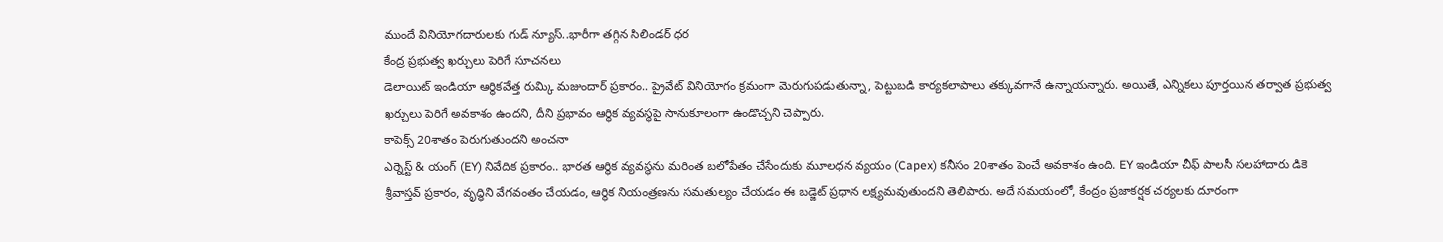ముందే వినియోగదారులకు గుడ్ న్యూస్..భారీగా తగ్గిన సిలిండర్ ధర
కేంద్ర ప్రభుత్వ ఖర్చులు పెరిగే సూచనలు
డెలాయిట్ ఇండియా ఆర్థికవేత్త రుమ్కి మజుందార్ ప్రకారం.. ప్రైవేట్ వినియోగం క్రమంగా మెరుగుపడుతున్నా, పెట్టుబడి కార్యకలాపాలు తక్కువగానే ఉన్నాయన్నారు. అయితే, ఎన్నికలు పూర్తయిన తర్వాత ప్రభుత్వ ఖర్చులు పెరిగే అవకాశం ఉందని, దీని ప్రభావం ఆర్థిక వ్యవస్థపై సానుకూలంగా ఉండొచ్చని చెప్పారు.
కాపెక్స్ 20శాతం పెరుగుతుందని అంచనా
ఎర్నెస్ట్ & యంగ్ (EY) నివేదిక ప్రకారం.. భారత ఆర్థిక వ్యవస్థను మరింత బలోపేతం చేసేందుకు మూలధన వ్యయం (Capex) కనీసం 20శాతం పెంచే అవకాశం ఉంది. EY ఇండియా చీఫ్ పాలసీ సలహాదారు డికె శ్రీవాస్తవ్ ప్రకారం, వృద్ధిని వేగవంతం చేయడం, ఆర్థిక నియంత్రణను సమతుల్యం చేయడం ఈ బడ్జెట్ ప్రధాన లక్ష్యమవుతుందని తెలిపారు. అదే సమయంలో, కేంద్రం ప్రజాకర్షక చర్యలకు దూరంగా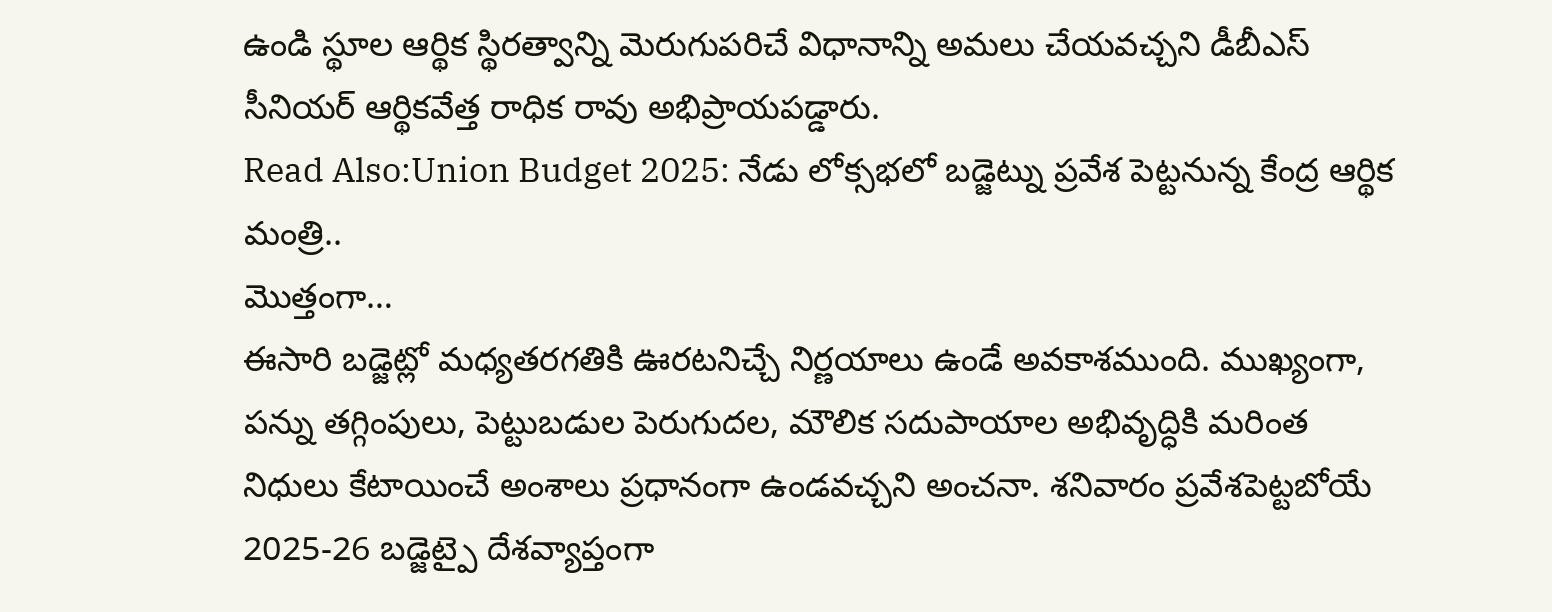ఉండి స్థూల ఆర్థిక స్థిరత్వాన్ని మెరుగుపరిచే విధానాన్ని అమలు చేయవచ్చని డీబీఎస్ సీనియర్ ఆర్థికవేత్త రాధిక రావు అభిప్రాయపడ్డారు.
Read Also:Union Budget 2025: నేడు లోక్సభలో బడ్జెట్ను ప్రవేశ పెట్టనున్న కేంద్ర ఆర్థిక మంత్రి..
మొత్తంగా…
ఈసారి బడ్జెట్లో మధ్యతరగతికి ఊరటనిచ్చే నిర్ణయాలు ఉండే అవకాశముంది. ముఖ్యంగా, పన్ను తగ్గింపులు, పెట్టుబడుల పెరుగుదల, మౌలిక సదుపాయాల అభివృద్ధికి మరింత నిధులు కేటాయించే అంశాలు ప్రధానంగా ఉండవచ్చని అంచనా. శనివారం ప్రవేశపెట్టబోయే 2025-26 బడ్జెట్పై దేశవ్యాప్తంగా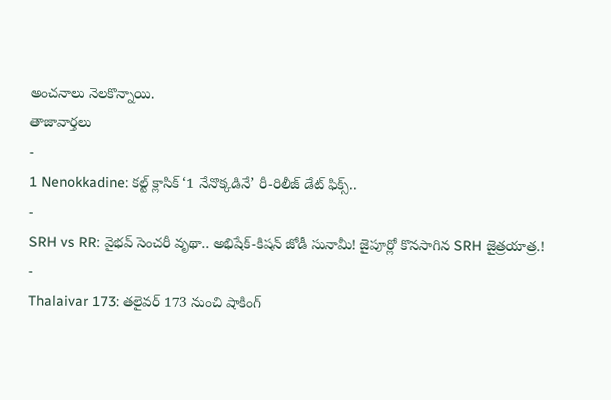అంచనాలు నెలకొన్నాయి.
తాజావార్తలు
-
1 Nenokkadine: కల్ట్ క్లాసిక్ ‘1 నేనొక్కడినే’ రీ-రిలీజ్ డేట్ ఫిక్స్..
-
SRH vs RR: వైభవ్ సెంచరీ వృథా.. అభిషేక్-కిషన్ జోడీ సునామీ! జైపూర్లో కొనసాగిన SRH జైత్రయాత్ర.!
-
Thalaivar 173: తలైవర్ 173 నుంచి షాకింగ్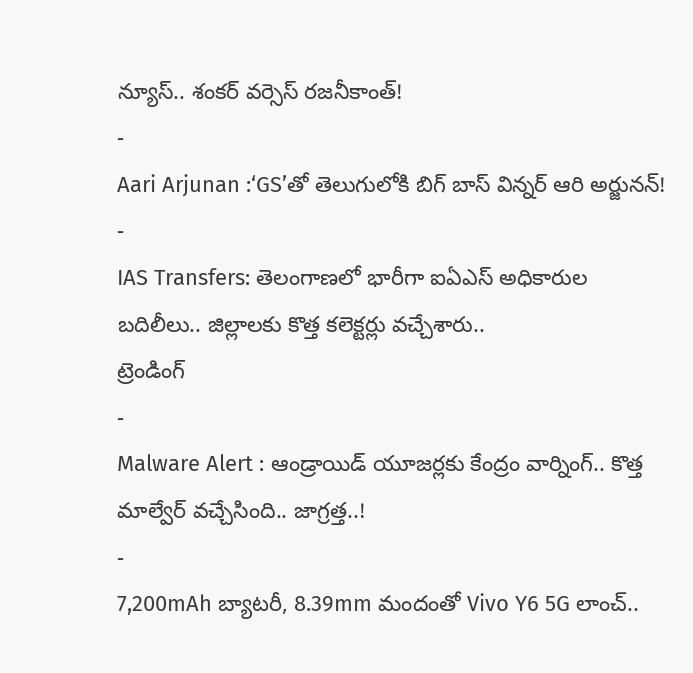న్యూస్.. శంకర్ వర్సెస్ రజనీకాంత్!
-
Aari Arjunan :‘GS’తో తెలుగులోకి బిగ్ బాస్ విన్నర్ ఆరి అర్జునన్!
-
IAS Transfers: తెలంగాణలో భారీగా ఐఏఎస్ అధికారుల బదిలీలు.. జిల్లాలకు కొత్త కలెక్టర్లు వచ్చేశారు..
ట్రెండింగ్
-
Malware Alert : ఆండ్రాయిడ్ యూజర్లకు కేంద్రం వార్నింగ్.. కొత్త మాల్వేర్ వచ్చేసింది.. జాగ్రత్త..!
-
7,200mAh బ్యాటరీ, 8.39mm మందంతో Vivo Y6 5G లాంచ్..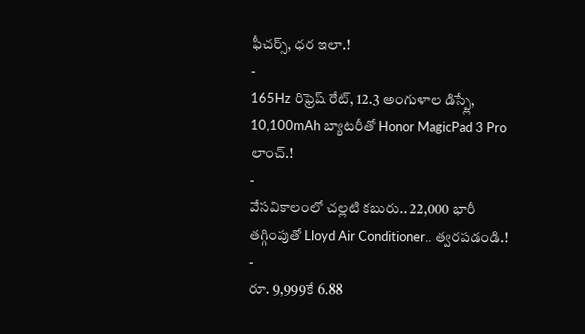ఫీచర్స్, ధర ఇలా.!
-
165Hz రిఫ్రెష్ రేట్, 12.3 అంగుళాల డిస్ప్లే, 10,100mAh బ్యాటరీతో Honor MagicPad 3 Pro లాంచ్.!
-
వేసవికాలంలో చల్లటి కబురు.. 22,000 భారీ తగ్గింపుతో Lloyd Air Conditioner.. త్వరపడండి.!
-
రూ. 9,999కే 6.88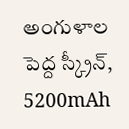అంగుళాల పెద్ద స్క్రీన్, 5200mAh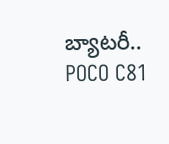బ్యాటరీ.. POCO C81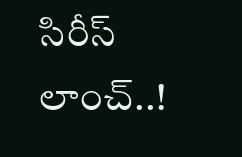సిరీస్ లాంచ్..!